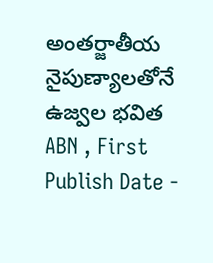అంతర్జాతీయ నైపుణ్యాలతోనే ఉజ్వల భవిత
ABN , First Publish Date -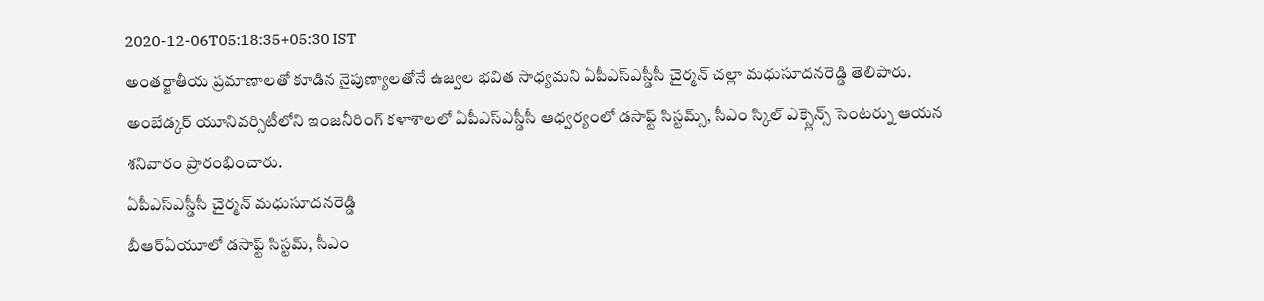2020-12-06T05:18:35+05:30 IST
అంతర్జాతీయ ప్రమాణాలతో కూడిన నైపుణ్యాలతోనే ఉజ్వల భవిత సాధ్యమని ఏపీఎస్ఎస్డీసీ చైర్మన్ చల్లా మధుసూదనరెడ్డి తెలిపారు. అంబేడ్కర్ యూనివర్సిటీలోని ఇంజనీరింగ్ కళాశాలలో ఏపీఎస్ఎస్డీసీ ఆధ్వర్యంలో డసాఫ్ట్ సిస్టమ్స్, సీఎం స్కిల్ ఎక్స్లెన్స్ సెంటర్ను ఆయన శనివారం ప్రారంభించారు.
ఏపీఎస్ఎస్డీసీ చైర్మన్ మధుసూదనరెడ్డి
బీఆర్ఏయూలో డసాఫ్ట్ సిస్టమ్, సీఎం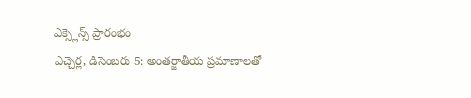ఎక్స్లెన్స్ ప్రారంభం
ఎచ్చెర్ల, డిసెంబరు 5: అంతర్జాతీయ ప్రమాణాలతో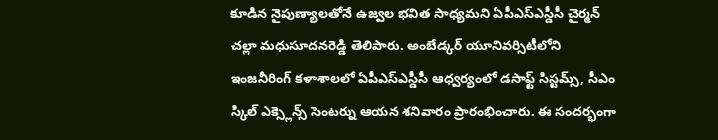కూడిన నైపుణ్యాలతోనే ఉజ్వల భవిత సాధ్యమని ఏపీఎస్ఎస్డీసీ చైర్మన్ చల్లా మధుసూదనరెడ్డి తెలిపారు. అంబేడ్కర్ యూనివర్సిటీలోని ఇంజనీరింగ్ కళాశాలలో ఏపీఎస్ఎస్డీసీ ఆధ్వర్యంలో డసాఫ్ట్ సిస్టమ్స్, సీఎం స్కిల్ ఎక్స్లెన్స్ సెంటర్ను ఆయన శనివారం ప్రారంభించారు. ఈ సందర్భంగా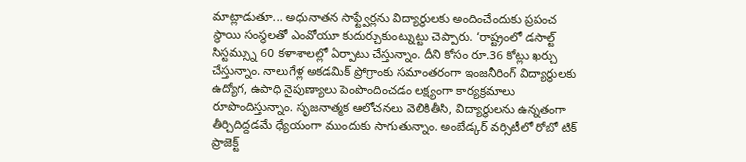మాట్లాడుతూ... అధునాతన సాఫ్ట్వేర్లను విద్యార్థులకు అందించేందుకు ప్రపంచ స్థాయి సంస్థలతో ఎంవోయూ కుదుర్చుకుంట్నుట్టు చెప్పారు. ‘రాష్ట్రంలో డసాల్ట్ సిస్టమ్స్ను 60 కళాశాలల్లో ఏర్పాటు చేస్తున్నాం. దీని కోసం రూ.36 కోట్లు ఖర్చు చేస్తున్నాం. నాలుగేళ్ల అకడమిక్ ప్రోగ్రాంకు సమాంతరంగా ఇంజనీరింగ్ విద్యార్థులకు ఉద్యోగ, ఉపాధి నైపుణ్యాలు పెంపొందించడం లక్ష్యంగా కార్యక్రమాలు రూపొందిస్తున్నాం. సృజనాత్మక ఆలోచనలు వెలికితీసి, విద్యార్థులను ఉన్నతంగా తీర్చిదిద్దడమే ధ్యేయంగా ముందుకు సాగుతున్నాం. అంబేడ్కర్ వర్సిటీలో రోబో టిక్ ప్రాజెక్ట్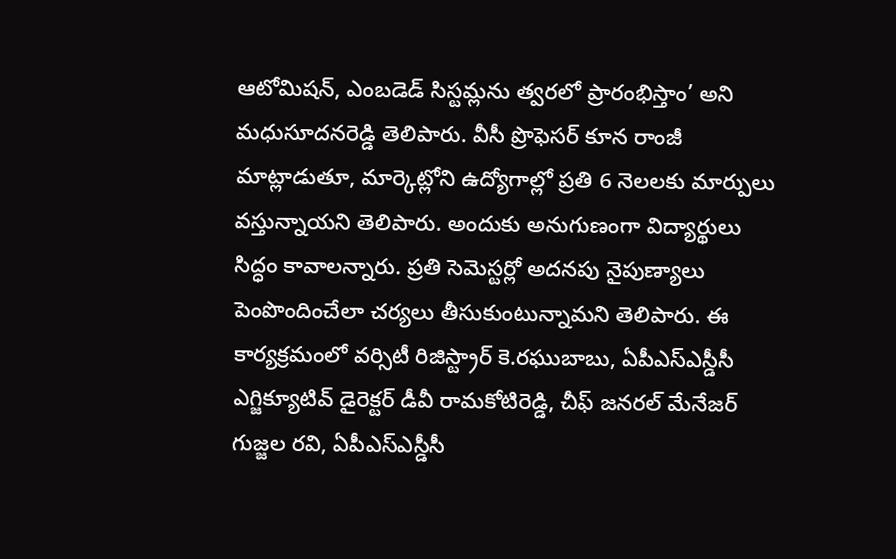ఆటోమిషన్, ఎంబడెడ్ సిస్టమ్లను త్వరలో ప్రారంభిస్తాం’ అని మధుసూదనరెడ్డి తెలిపారు. వీసీ ప్రొఫెసర్ కూన రాంజీ మాట్లాడుతూ, మార్కెట్లోని ఉద్యోగాల్లో ప్రతి 6 నెలలకు మార్పులు వస్తున్నాయని తెలిపారు. అందుకు అనుగుణంగా విద్యార్థులు సిద్ధం కావాలన్నారు. ప్రతి సెమెస్టర్లో అదనపు నైపుణ్యాలు పెంపొందించేలా చర్యలు తీసుకుంటున్నామని తెలిపారు. ఈ కార్యక్రమంలో వర్సిటీ రిజిస్ట్రార్ కె.రఘుబాబు, ఏపీఎస్ఎస్డీసీ ఎగ్జిక్యూటివ్ డైరెక్టర్ డీవీ రామకోటిరెడ్డి, చీఫ్ జనరల్ మేనేజర్ గుజ్జల రవి, ఏపీఎస్ఎస్డీసీ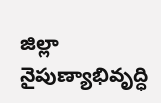జిల్లా నైపుణ్యాభివృద్ధి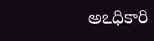అఽధికారి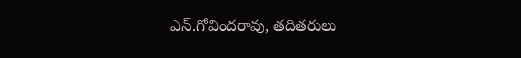ఎన్.గోవిందరావు, తదితరులు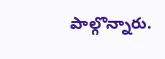పాల్గొన్నారు.